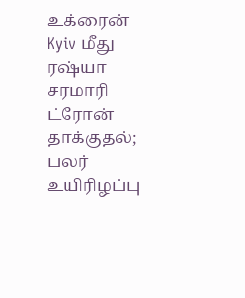உக்ரைன் Kyiv மீது ரஷ்யா சரமாரி ட்ரோன் தாக்குதல்; பலர் உயிரிழப்பு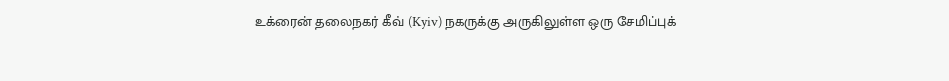உக்ரைன் தலைநகர் கீவ் (Kyiv) நகருக்கு அருகிலுள்ள ஒரு சேமிப்புக்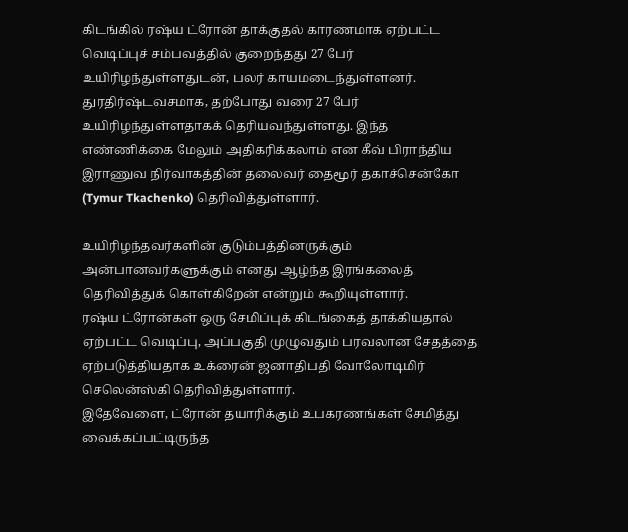கிடங்கில் ரஷ்ய ட்ரோன் தாக்குதல் காரணமாக ஏற்பட்ட வெடிப்புச் சம்பவத்தில் குறைந்தது 27 பேர் உயிரிழந்துள்ளதுடன், பலர் காயமடைந்துள்ளனர்.
துரதிர்ஷ்டவசமாக, தற்போது வரை 27 பேர் உயிரிழந்துள்ளதாகக் தெரியவந்துள்ளது. இந்த எண்ணிக்கை மேலும் அதிகரிக்கலாம் என கீவ் பிராந்திய இராணுவ நிர்வாகத்தின் தலைவர் தைமூர் தகாச்சென்கோ (Tymur Tkachenko) தெரிவித்துள்ளார்.

உயிரிழந்தவர்களின் குடும்பத்தினருக்கும் அன்பானவர்களுக்கும் எனது ஆழ்ந்த இரங்கலைத் தெரிவித்துக் கொள்கிறேன் என்றும் கூறியுள்ளார்.
ரஷ்ய ட்ரோன்கள் ஒரு சேமிப்புக் கிடங்கைத் தாக்கியதால் ஏற்பட்ட வெடிப்பு, அப்பகுதி முழுவதும் பரவலான சேதத்தை ஏற்படுத்தியதாக உக்ரைன் ஜனாதிபதி வோலோடிமிர் செலென்ஸ்கி தெரிவித்துள்ளார்.
இதேவேளை, ட்ரோன் தயாரிக்கும் உபகரணங்கள் சேமித்து வைக்கப்பட்டிருந்த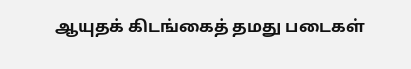ஆயுதக் கிடங்கைத் தமது படைகள்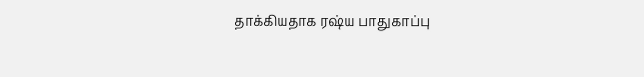தாக்கியதாக ரஷ்ய பாதுகாப்பு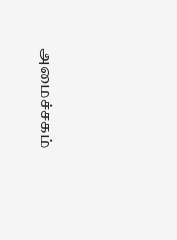அமைச்சகம்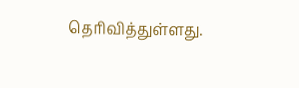தெரிவித்துள்ளது.